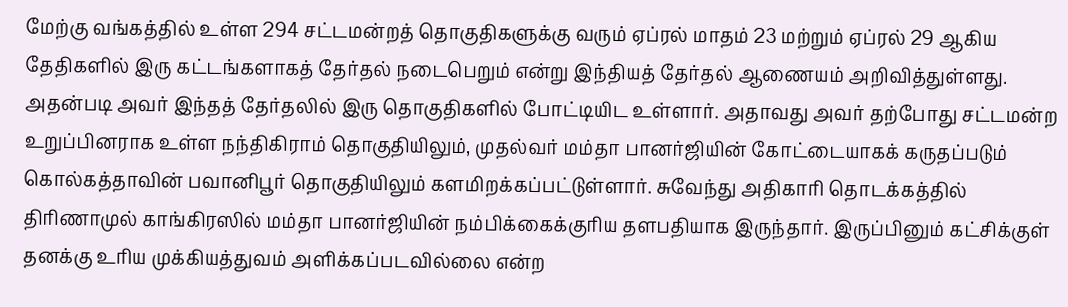மேற்கு வங்கத்தில் உள்ள 294 சட்டமன்றத் தொகுதிகளுக்கு வரும் ஏப்ரல் மாதம் 23 மற்றும் ஏப்ரல் 29 ஆகிய தேதிகளில் இரு கட்டங்களாகத் தேர்தல் நடைபெறும் என்று இந்தியத் தேர்தல் ஆணையம் அறிவித்துள்ளது.
அதன்படி அவர் இந்தத் தேர்தலில் இரு தொகுதிகளில் போட்டியிட உள்ளார். அதாவது அவர் தற்போது சட்டமன்ற உறுப்பினராக உள்ள நந்திகிராம் தொகுதியிலும், முதல்வர் மம்தா பானர்ஜியின் கோட்டையாகக் கருதப்படும் கொல்கத்தாவின் பவானிபூர் தொகுதியிலும் களமிறக்கப்பட்டுள்ளார். சுவேந்து அதிகாரி தொடக்கத்தில் திரிணாமுல் காங்கிரஸில் மம்தா பானர்ஜியின் நம்பிக்கைக்குரிய தளபதியாக இருந்தார். இருப்பினும் கட்சிக்குள் தனக்கு உரிய முக்கியத்துவம் அளிக்கப்படவில்லை என்ற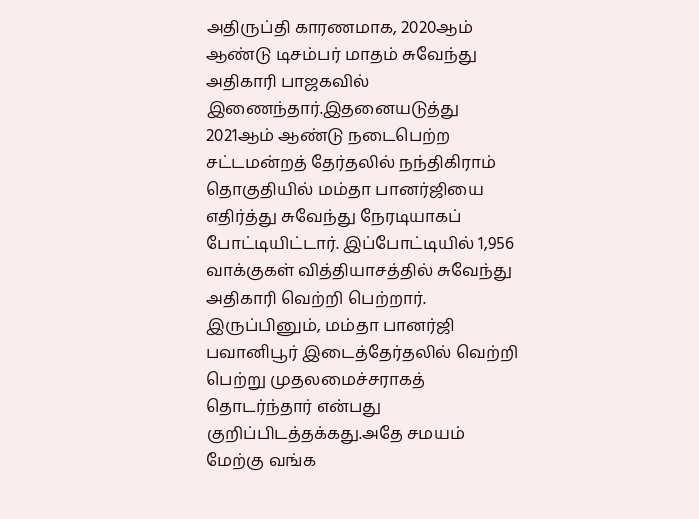அதிருப்தி காரணமாக, 2020ஆம் ஆண்டு டிசம்பர் மாதம் சுவேந்து அதிகாரி பாஜகவில் இணைந்தார்.இதனையடுத்து 2021ஆம் ஆண்டு நடைபெற்ற சட்டமன்றத் தேர்தலில் நந்திகிராம் தொகுதியில் மம்தா பானர்ஜியை எதிர்த்து சுவேந்து நேரடியாகப் போட்டியிட்டார். இப்போட்டியில் 1,956 வாக்குகள் வித்தியாசத்தில் சுவேந்து அதிகாரி வெற்றி பெற்றார். இருப்பினும், மம்தா பானர்ஜி பவானிபூர் இடைத்தேர்தலில் வெற்றி பெற்று முதலமைச்சராகத் தொடர்ந்தார் என்பது குறிப்பிடத்தக்கது.அதே சமயம் மேற்கு வங்க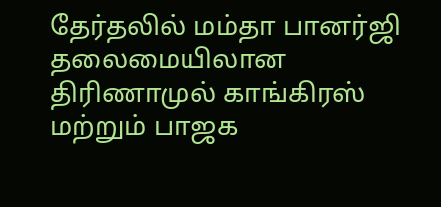தேர்தலில் மம்தா பானர்ஜி தலைமையிலான திரிணாமுல் காங்கிரஸ் மற்றும் பாஜக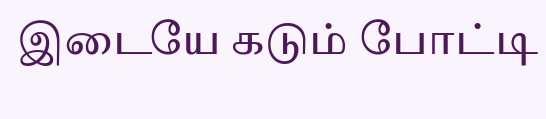இடையே கடும் போட்டி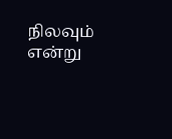நிலவும் என்று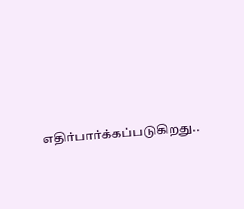எதிர்பார்க்கப்படுகிறது..